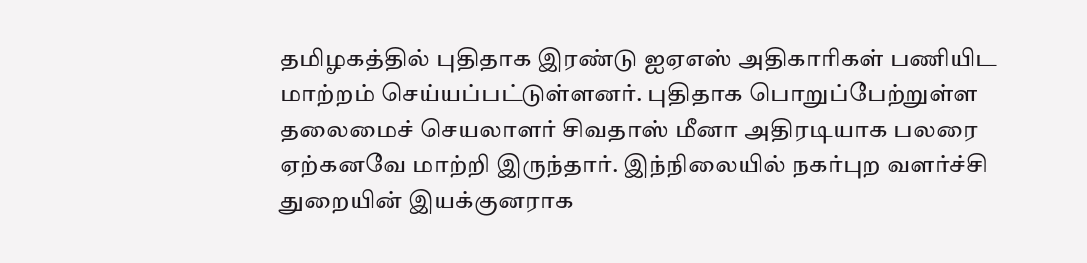தமிழகத்தில் புதிதாக இரண்டு ஐஏஎஸ் அதிகாரிகள் பணியிட மாற்றம் செய்யப்பட்டுள்ளனர். புதிதாக பொறுப்பேற்றுள்ள தலைமைச் செயலாளர் சிவதாஸ் மீனா அதிரடியாக பலரை ஏற்கனவே மாற்றி இருந்தார். இந்நிலையில் நகர்புற வளர்ச்சி துறையின் இயக்குனராக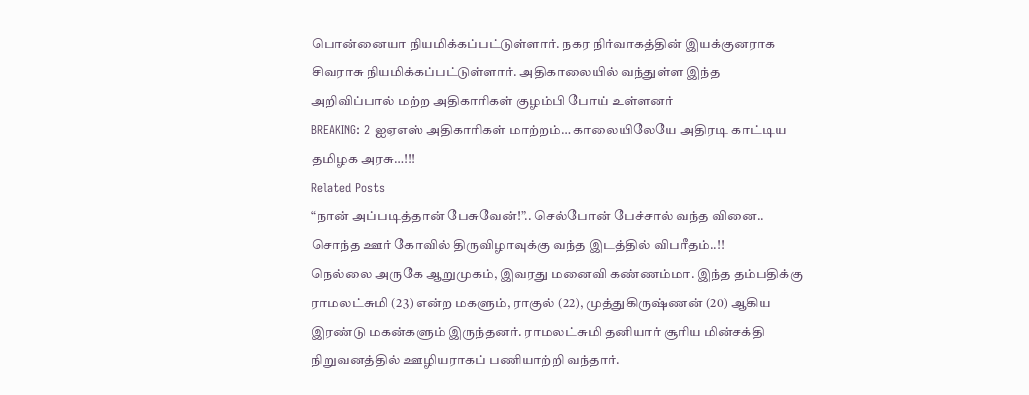பொன்னையா நியமிக்கப்பட்டுள்ளார். நகர நிர்வாகத்தின் இயக்குனராக சிவராசு நியமிக்கப்பட்டுள்ளார். அதிகாலையில் வந்துள்ள இந்த அறிவிப்பால் மற்ற அதிகாரிகள் குழம்பி போய் உள்ளனர்
BREAKING: 2 ஐஏஎஸ் அதிகாரிகள் மாற்றம்… காலையிலேயே அதிரடி காட்டிய தமிழக அரசு…!!!
Related Posts
“நான் அப்படித்தான் பேசுவேன்!”.. செல்போன் பேச்சால் வந்த வினை.. சொந்த ஊர் கோவில் திருவிழாவுக்கு வந்த இடத்தில் விபரீதம்..!!
நெல்லை அருகே ஆறுமுகம், இவரது மனைவி கண்ணம்மா. இந்த தம்பதிக்கு ராமலட்சுமி (23) என்ற மகளும், ராகுல் (22), முத்துகிருஷ்ணன் (20) ஆகிய இரண்டு மகன்களும் இருந்தனர். ராமலட்சுமி தனியார் சூரிய மின்சக்தி நிறுவனத்தில் ஊழியராகப் பணியாற்றி வந்தார்.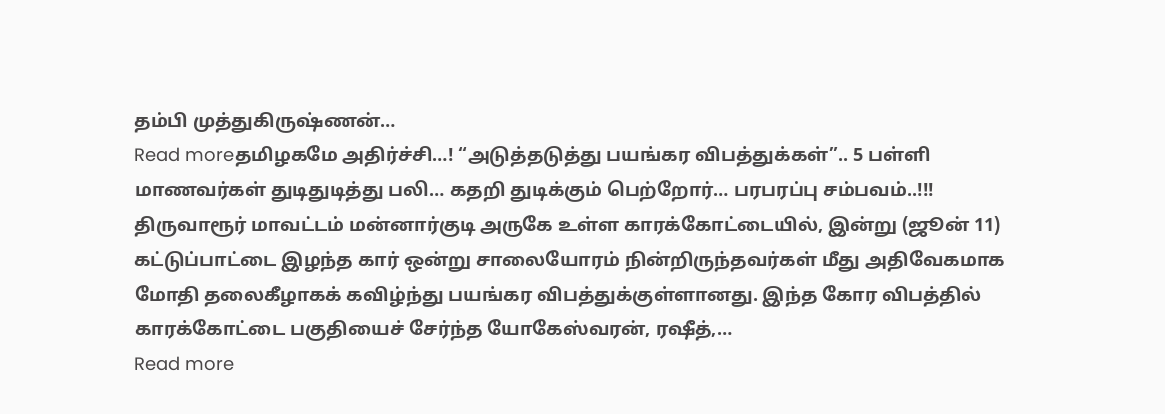தம்பி முத்துகிருஷ்ணன்…
Read moreதமிழகமே அதிர்ச்சி…! “அடுத்தடுத்து பயங்கர விபத்துக்கள்”.. 5 பள்ளி மாணவர்கள் துடிதுடித்து பலி… கதறி துடிக்கும் பெற்றோர்… பரபரப்பு சம்பவம்..!!!
திருவாரூர் மாவட்டம் மன்னார்குடி அருகே உள்ள காரக்கோட்டையில், இன்று (ஜூன் 11) கட்டுப்பாட்டை இழந்த கார் ஒன்று சாலையோரம் நின்றிருந்தவர்கள் மீது அதிவேகமாக மோதி தலைகீழாகக் கவிழ்ந்து பயங்கர விபத்துக்குள்ளானது. இந்த கோர விபத்தில் காரக்கோட்டை பகுதியைச் சேர்ந்த யோகேஸ்வரன், ரஷீத்,…
Read more